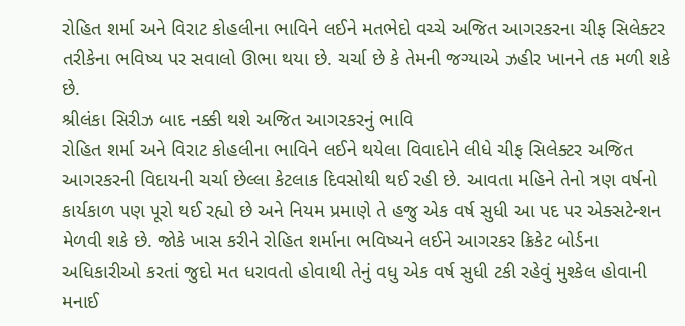રોહિત શર્મા અને વિરાટ કોહલીના ભાવિને લઈને મતભેદો વચ્ચે અજિત આગરકરના ચીફ સિલેક્ટર તરીકેના ભવિષ્ય પર સવાલો ઊભા થયા છે. ચર્ચા છે કે તેમની જગ્યાએ ઝહીર ખાનને તક મળી શકે છે.
શ્રીલંકા સિરીઝ બાદ નક્કી થશે અજિત આગરકરનું ભાવિ
રોહિત શર્મા અને વિરાટ કોહલીના ભાવિને લઈને થયેલા વિવાદોને લીધે ચીફ સિલેક્ટર અજિત આગરકરની વિદાયની ચર્ચા છેલ્લા કેટલાક દિવસોથી થઈ રહી છે. આવતા મહિને તેનો ત્રણ વર્ષનો કાર્યકાળ પણ પૂરો થઈ રહ્યો છે અને નિયમ પ્રમાણે તે હજુ એક વર્ષ સુધી આ પદ પર એક્સટેન્શન મેળવી શકે છે. જોકે ખાસ કરીને રોહિત શર્માના ભવિષ્યને લઈને આગરકર ક્રિકેટ બોર્ડના અધિકારીઓ કરતાં જુદો મત ધરાવતો હોવાથી તેનું વધુ એક વર્ષ સુધી ટકી રહેવું મુશ્કેલ હોવાની મનાઈ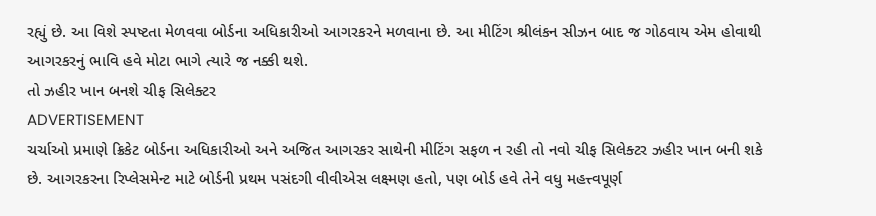રહ્યું છે. આ વિશે સ્પષ્ટતા મેળવવા બોર્ડના અધિકારીઓ આગરકરને મળવાના છે. આ મીટિંગ શ્રીલંકન સીઝન બાદ જ ગોઠવાય એમ હોવાથી આગરકરનું ભાવિ હવે મોટા ભાગે ત્યારે જ નક્કી થશે.
તો ઝહીર ખાન બનશે ચીફ સિલેક્ટર
ADVERTISEMENT
ચર્ચાઓ પ્રમાણે ક્રિકેટ બોર્ડના અધિકારીઓ અને અજિત આગરકર સાથેની મીટિંગ સફળ ન રહી તો નવો ચીફ સિલેક્ટર ઝહીર ખાન બની શકે છે. આગરકરના રિપ્લેસમેન્ટ માટે બોર્ડની પ્રથમ પસંદગી વીવીએસ લક્ષ્મણ હતો, પણ બોર્ડ હવે તેને વધુ મહત્ત્વપૂર્ણ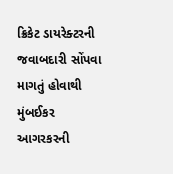ક્રિકેટ ડાયરેક્ટરની જવાબદારી સોંપવા માગતું હોવાથી મુંબઈકર આગરકરની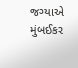જગ્યાએ મુંબઈકર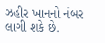ઝહીર ખાનનો નંબર લાગી શકે છે.